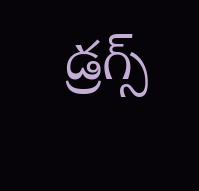డ్రగ్స్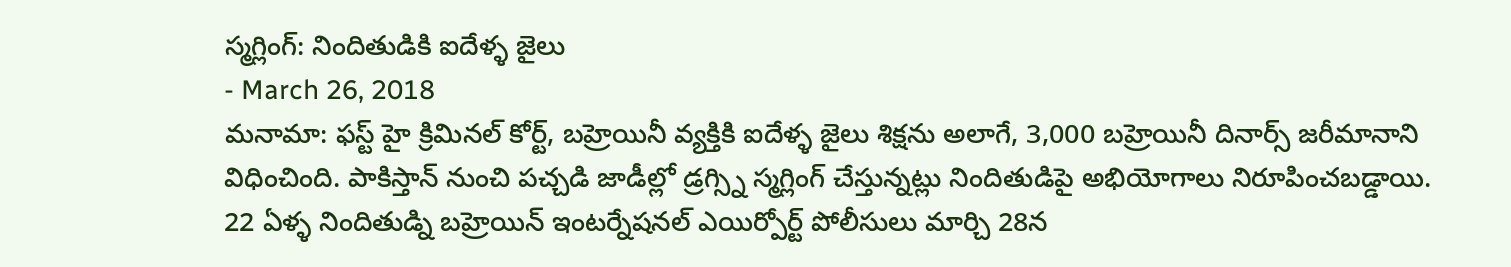స్మగ్లింగ్: నిందితుడికి ఐదేళ్ళ జైలు
- March 26, 2018
మనామా: ఫస్ట్ హై క్రిమినల్ కోర్ట్, బహ్రెయినీ వ్యక్తికి ఐదేళ్ళ జైలు శిక్షను అలాగే, 3,000 బహ్రెయినీ దినార్స్ జరీమానాని విధించింది. పాకిస్తాన్ నుంచి పచ్చడి జాడీల్లో డ్రగ్స్ని స్మగ్లింగ్ చేస్తున్నట్లు నిందితుడిపై అభియోగాలు నిరూపించబడ్డాయి. 22 ఏళ్ళ నిందితుడ్ని బహ్రెయిన్ ఇంటర్నేషనల్ ఎయిర్పోర్ట్ పోలీసులు మార్చి 28న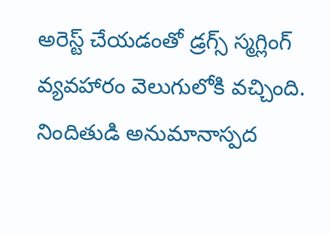అరెస్ట్ చేయడంతో డ్రగ్స్ స్మగ్లింగ్ వ్యవహారం వెలుగులోకి వచ్చింది. నిందితుడి అనుమానాస్పద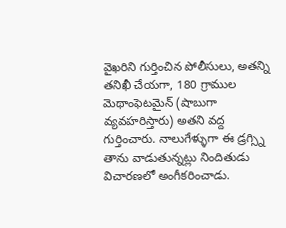వైఖరిని గుర్తించిన పోలీసులు, అతన్ని తనిఖీ చేయగా, 180 గ్రాముల మెథాంఫెటమైన్ (షాబుగా వ్యవహరిస్తారు) అతని వద్ద గుర్తించారు. నాలుగేళ్ళుగా ఈ డ్రగ్స్ని తాను వాడుతున్నట్లు నిందితుడు విచారణలో అంగీకరించాడు.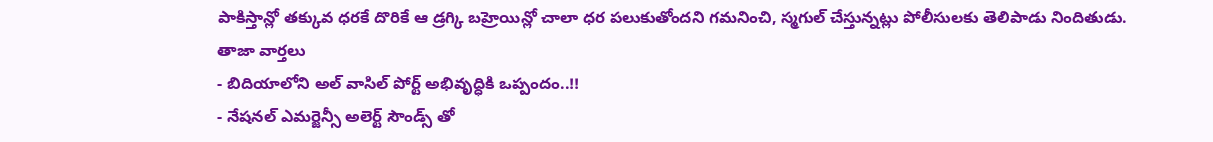పాకిస్తాన్లో తక్కువ ధరకే దొరికే ఆ డ్రగ్కి బహ్రెయిన్లో చాలా ధర పలుకుతోందని గమనించి, స్మగుల్ చేస్తున్నట్లు పోలీసులకు తెలిపాడు నిందితుడు.
తాజా వార్తలు
- బిదియాలోని అల్ వాసిల్ పోర్ట్ అభివృద్ధికి ఒప్పందం..!!
- నేషనల్ ఎమర్జెన్సీ అలెర్ట్ సౌండ్స్ తో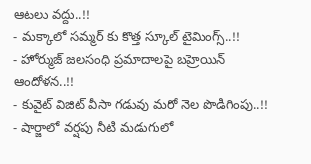ఆటలు వద్దు..!!
- మక్కాలో సమ్మర్ కు కొత్త స్కూల్ టైమింగ్స్..!!
- హోర్ముజ్ జలసంధి ప్రమాదాలపై బహ్రెయిన్ ఆందోళన..!!
- కువైట్ విజిట్ వీసా గడువు మరో నెల పొడిగింపు..!!
- షార్జాలో వర్షపు నీటి మడుగులో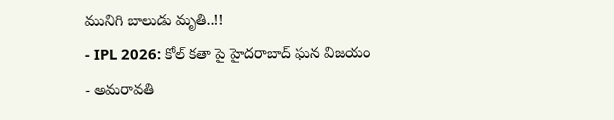మునిగి బాలుడు మృతి..!!
- IPL 2026: కోల్ కతా పై హైదరాబాద్ ఘన విజయం
- అమరావతి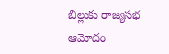బిల్లుకు రాజ్యసభ ఆమోదం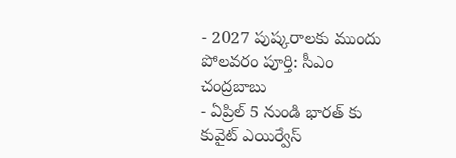- 2027 పుష్కరాలకు ముందు పోలవరం పూర్తి: సీఎం చంద్రబాబు
- ఏప్రిల్ 5 నుండి భారత్ కు కువైట్ ఎయిర్వేస్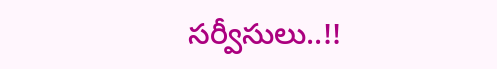సర్వీసులు..!!